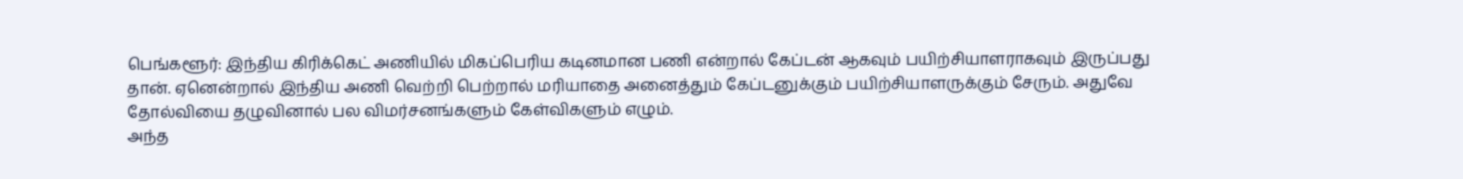பெங்களூர்: இந்திய கிரிக்கெட் அணியில் மிகப்பெரிய கடினமான பணி என்றால் கேப்டன் ஆகவும் பயிற்சியாளராகவும் இருப்பது தான். ஏனென்றால் இந்திய அணி வெற்றி பெற்றால் மரியாதை அனைத்தும் கேப்டனுக்கும் பயிற்சியாளருக்கும் சேரும். அதுவே தோல்வியை தழுவினால் பல விமர்சனங்களும் கேள்விகளும் எழும்.
அந்த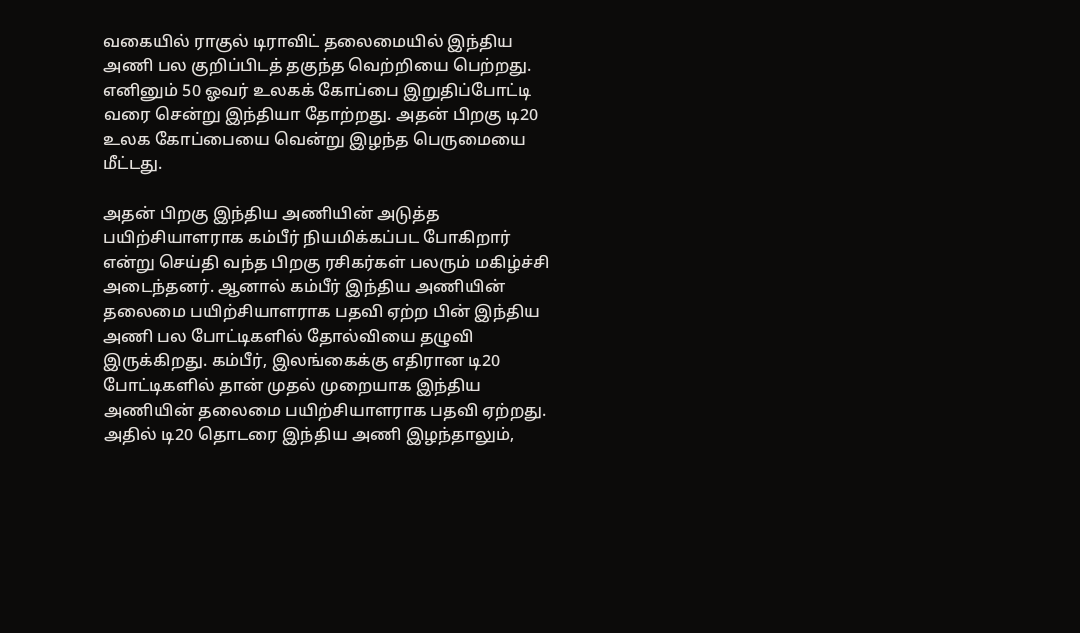வகையில் ராகுல் டிராவிட் தலைமையில் இந்திய அணி பல குறிப்பிடத் தகுந்த வெற்றியை பெற்றது. எனினும் 50 ஓவர் உலகக் கோப்பை இறுதிப்போட்டி வரை சென்று இந்தியா தோற்றது. அதன் பிறகு டி20 உலக கோப்பையை வென்று இழந்த பெருமையை மீட்டது.

அதன் பிறகு இந்திய அணியின் அடுத்த பயிற்சியாளராக கம்பீர் நியமிக்கப்பட போகிறார் என்று செய்தி வந்த பிறகு ரசிகர்கள் பலரும் மகிழ்ச்சி அடைந்தனர். ஆனால் கம்பீர் இந்திய அணியின் தலைமை பயிற்சியாளராக பதவி ஏற்ற பின் இந்திய அணி பல போட்டிகளில் தோல்வியை தழுவி இருக்கிறது. கம்பீர், இலங்கைக்கு எதிரான டி20 போட்டிகளில் தான் முதல் முறையாக இந்திய அணியின் தலைமை பயிற்சியாளராக பதவி ஏற்றது.
அதில் டி20 தொடரை இந்திய அணி இழந்தாலும்,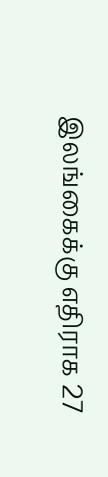இலங்கைக்கு எதிராக 27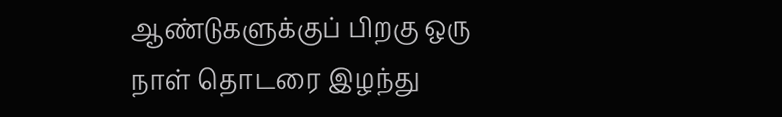ஆண்டுகளுக்குப் பிறகு ஒரு நாள் தொடரை இழந்து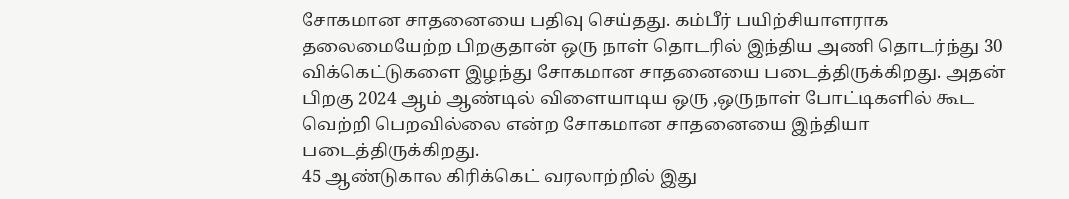சோகமான சாதனையை பதிவு செய்தது. கம்பீர் பயிற்சியாளராக தலைமையேற்ற பிறகுதான் ஒரு நாள் தொடரில் இந்திய அணி தொடர்ந்து 30 விக்கெட்டுகளை இழந்து சோகமான சாதனையை படைத்திருக்கிறது. அதன் பிறகு 2024 ஆம் ஆண்டில் விளையாடிய ஒரு ,ஒருநாள் போட்டிகளில் கூட வெற்றி பெறவில்லை என்ற சோகமான சாதனையை இந்தியா படைத்திருக்கிறது.
45 ஆண்டுகால கிரிக்கெட் வரலாற்றில் இது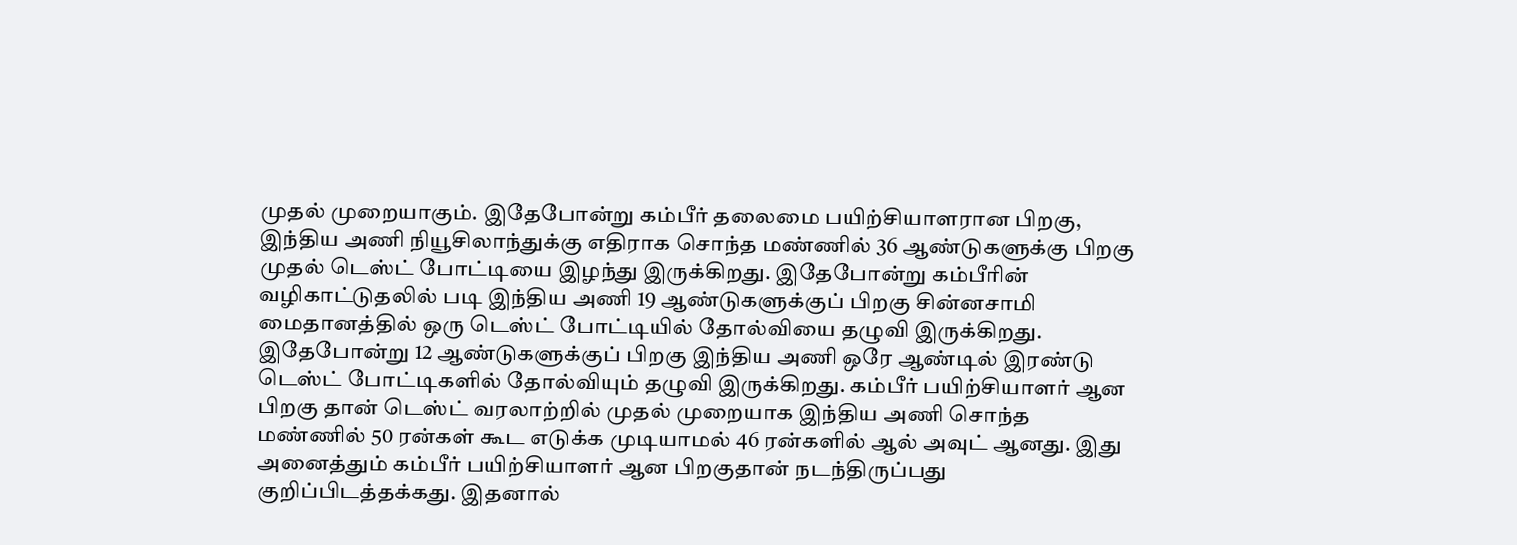முதல் முறையாகும். இதேபோன்று கம்பீர் தலைமை பயிற்சியாளரான பிறகு, இந்திய அணி நியூசிலாந்துக்கு எதிராக சொந்த மண்ணில் 36 ஆண்டுகளுக்கு பிறகு முதல் டெஸ்ட் போட்டியை இழந்து இருக்கிறது. இதேபோன்று கம்பீரின் வழிகாட்டுதலில் படி இந்திய அணி 19 ஆண்டுகளுக்குப் பிறகு சின்னசாமி மைதானத்தில் ஒரு டெஸ்ட் போட்டியில் தோல்வியை தழுவி இருக்கிறது.
இதேபோன்று 12 ஆண்டுகளுக்குப் பிறகு இந்திய அணி ஒரே ஆண்டில் இரண்டு டெஸ்ட் போட்டிகளில் தோல்வியும் தழுவி இருக்கிறது. கம்பீர் பயிற்சியாளர் ஆன பிறகு தான் டெஸ்ட் வரலாற்றில் முதல் முறையாக இந்திய அணி சொந்த மண்ணில் 50 ரன்கள் கூட எடுக்க முடியாமல் 46 ரன்களில் ஆல் அவுட் ஆனது. இது அனைத்தும் கம்பீர் பயிற்சியாளர் ஆன பிறகுதான் நடந்திருப்பது குறிப்பிடத்தக்கது. இதனால்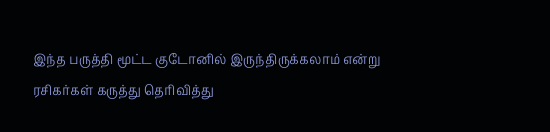இந்த பருத்தி மூட்ட குடோனில் இருந்திருக்கலாம் என்று ரசிகர்கள் கருத்து தெரிவித்து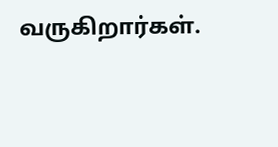வருகிறார்கள்.